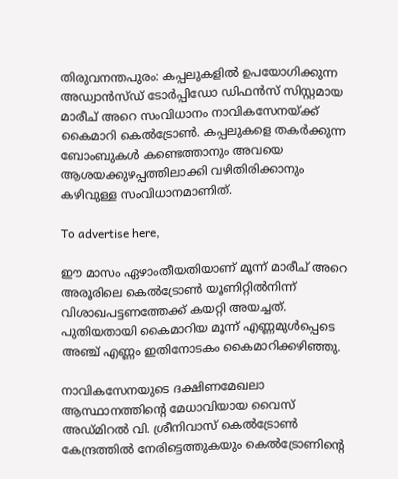തിരുവനന്തപുരം: കപ്പലുകളിൽ ഉപയോഗിക്കുന്ന അഡ്വാൻസ്ഡ് ടോർപ്പി‍ഡോ ഡിഫൻസ് സിസ്റ്റമായ മാരീച് അറെ സംവിധാനം നാവികസേനയ്ക്ക് കൈമാറി കെൽട്രോൺ. കപ്പലുകളെ തകര്‍ക്കുന്ന ബോംബുകള്‍ കണ്ടെത്താനും അവയെ ആശയക്കുഴപ്പത്തിലാക്കി വഴിതിരിക്കാനും കഴിവുള്ള സംവിധാനമാണിത്.

To advertise here,

ഈ മാസം ഏഴാംതീയതിയാണ് മൂന്ന് മാരീച് അറെ അരൂരിലെ കെല്‍ട്രോണ്‍ യൂണിറ്റില്‍നിന്ന് വിശാഖപട്ടണത്തേക്ക് കയറ്റി അയച്ചത്. പുതിയതായി കൈമാറിയ മൂന്ന് എണ്ണമുള്‍പ്പെടെ അഞ്ച് എണ്ണം ഇതിനോടകം കൈമാറിക്കഴിഞ്ഞു.

നാവികസേനയുടെ ദക്ഷിണമേഖലാ ആസ്ഥാനത്തിന്റെ മേധാവിയായ വൈസ് അഡ്മിറൽ വി. ശ്രീനിവാസ് കെല്‍ട്രോണ്‍ കേന്ദ്രത്തില്‍ നേരിട്ടെത്തുകയും കെല്‍ട്രോണിന്റെ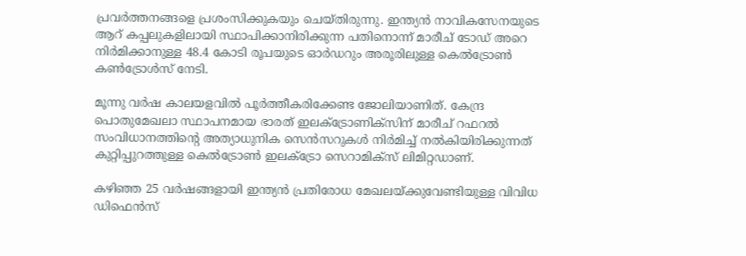പ്രവര്‍ത്തനങ്ങളെ പ്രശംസിക്കുകയും ചെയ്തിരുന്നു. ഇന്ത്യന്‍ നാവികസേനയുടെ ആറ് കപ്പലുകളിലായി സ്ഥാപിക്കാനിരിക്കുന്ന പതിനൊന്ന് മാരീച് ടോഡ് അറെ നിര്‍മിക്കാനുള്ള 48.4 കോടി രൂപയുടെ ഓര്‍ഡറും അരൂരിലുള്ള കെല്‍ട്രോണ്‍ കണ്‍ട്രോള്‍സ് നേടി.

മൂന്നു വര്‍ഷ കാലയളവില്‍ പൂര്‍ത്തീകരിക്കേണ്ട ജോലിയാണിത്. കേന്ദ്ര പൊതുമേഖലാ സ്ഥാപനമായ ഭാരത് ഇലക്‌ട്രോണിക്‌സിന് മാരീച് റഫറല്‍ സംവിധാനത്തിന്റെ അത്യാധുനിക സെന്‍സറുകള്‍ നിര്‍മിച്ച് നല്‍കിയിരിക്കുന്നത് കുറ്റിപ്പുറത്തുള്ള കെല്‍ട്രോണ്‍ ഇലക്ട്രോ സെറാമിക്‌സ് ലിമിറ്റഡാണ്.

കഴിഞ്ഞ 25 വര്‍ഷങ്ങളായി ഇന്ത്യന്‍ പ്രതിരോധ മേഖലയ്ക്കുവേണ്ടിയുള്ള വിവിധ ഡിഫെന്‍സ്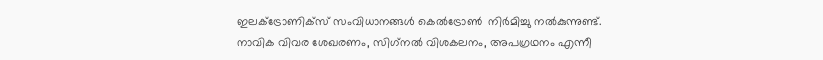ഇലക്ട്രോണിക്‌സ് സംവിധാനങ്ങള്‍ കെല്‍ട്രോണ്‍  നിര്‍മിച്ചു നല്‍കുന്നുണ്ട്. നാവിക വിവര ശേഖരണം, സിഗ്‌നല്‍ വിശകലനം, അപഗ്രഥനം എന്നീ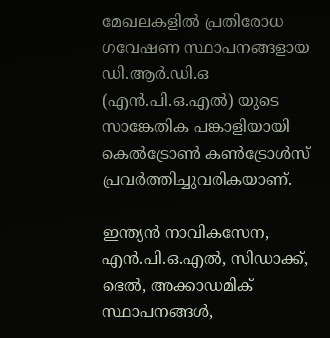മേഖലകളില്‍ പ്രതിരോധ ഗവേഷണ സ്ഥാപനങ്ങളായ ഡി.ആര്‍.ഡി.ഒ (എന്‍.പി.ഒ.എല്‍) യുടെ സാങ്കേതിക പങ്കാളിയായി കെല്‍ട്രോണ്‍ കണ്‍ട്രോള്‍സ് പ്രവര്‍ത്തിച്ചുവരികയാണ്.

ഇന്ത്യന്‍ നാവികസേന, എന്‍.പി.ഒ.എല്‍, സിഡാക്ക്, ഭെല്‍, അക്കാഡമിക് സ്ഥാപനങ്ങള്‍,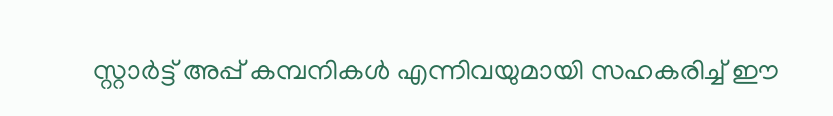സ്റ്റാര്‍ട്ട് അപ്പ് കമ്പനികള്‍ എന്നിവയുമായി സഹകരിച്ച് ഈ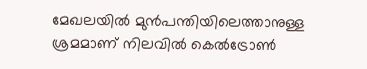മേഖലയില്‍ മുന്‍പന്തിയിലെത്താനുള്ള ശ്രമമാണ് നിലവിൽ കെല്‍ട്രോണ്‍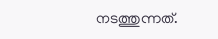നടത്തുന്നത്.